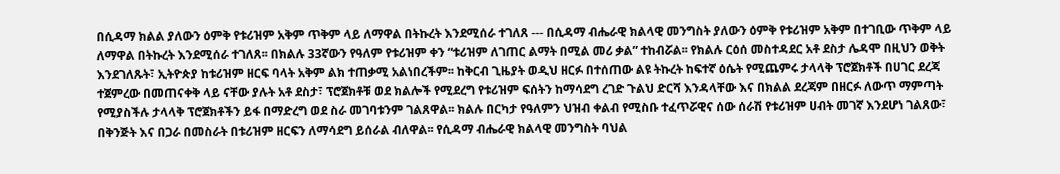በሲዳማ ክልል ያለውን ዕምቅ የቱሪዝም አቅም ጥቅም ላይ ለማዋል በትኩረት እንደሚሰራ ተገለጸ --- በሲዳማ ብሔራዊ ክልላዊ መንግስት ያለውን ዕምቅ የቱሪዝም አቅም በተገቢው ጥቅም ላይ ለማዋል በትኩረት እንደሚሰራ ተገለጸ፡፡ በክልሉ 33ኛውን የዓለም የቱሪዝም ቀን “ቱሪዝም ለገጠር ልማት በሚል መሪ ቃል” ተከብሯል፡፡ የክልሉ ርዕሰ መስተዳደር አቶ ደስታ ሌዳሞ በዚህን ወቅት እንደገለጹት፣ ኢትዮጵያ ከቱሪዝም ዘርፍ ባላት አቅም ልክ ተጠቃሚ አልነበረችም፡፡ ከቅርብ ጊዜያት ወዲህ ዘርፉ በተሰጠው ልዩ ትኩረት ከፍተኛ ዕሴት የሚጨምሩ ታላላቅ ፕሮጀክቶች በሀገር ደረጃ ተጀምረው በመጠናቀቅ ላይ ናቸው ያሉት አቶ ደስታ፣ ፕሮጀክቶቹ ወደ ክልሎች የሚደረግ የቱሪዝም ፍሰትን ከማሳደግ ረገድ ጉልህ ድርሻ እንዳላቸው እና በክልል ደረጃም በዘርፉ ለውጥ ማምጣት የሚያስችሉ ታላላቅ ፕሮጀክቶችን ይፋ በማድረግ ወደ ስራ መገባቱንም ገልጸዋል፡፡ ክልሉ በርካታ የዓለምን ህዝብ ቀልብ የሚስቡ ተፈጥሯዊና ሰው ሰራሽ የቱሪዝም ሀብት መገኛ እንደሆነ ገልጸው፣ በቅንጅት እና በጋራ በመስራት በቱሪዝም ዘርፍን ለማሳደግ ይሰራል ብለዋል፡፡ የሲዳማ ብሔራዊ ክልላዊ መንግስት ባህል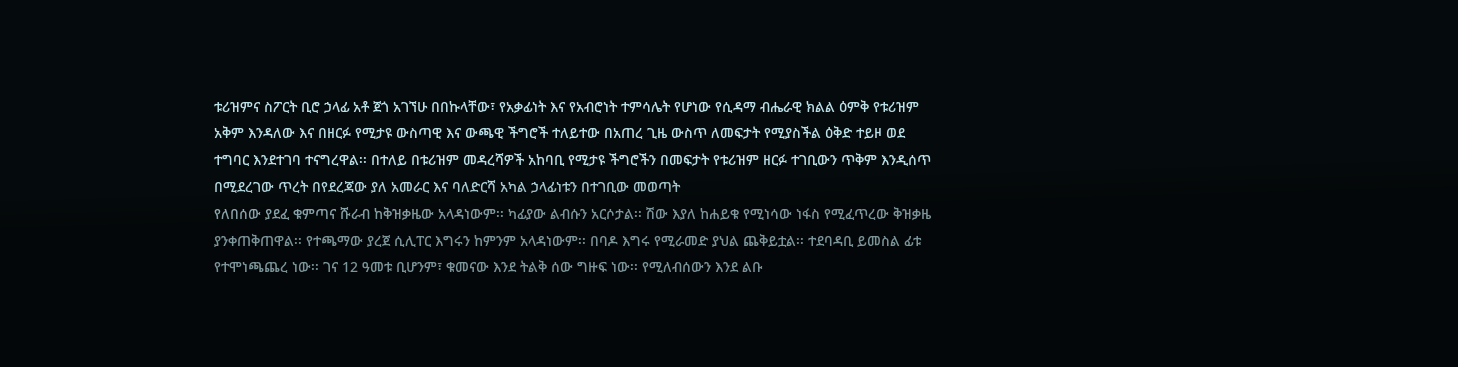ቱሪዝምና ስፖርት ቢሮ ኃላፊ አቶ ጀጎ አገኘሁ በበኩላቸው፣ የአቃፊነት እና የአብሮነት ተምሳሌት የሆነው የሲዳማ ብሔራዊ ክልል ዕምቅ የቱሪዝም አቅም እንዳለው እና በዘርፉ የሚታዩ ውስጣዊ እና ውጫዊ ችግሮች ተለይተው በአጠረ ጊዜ ውስጥ ለመፍታት የሚያስችል ዕቅድ ተይዞ ወደ ተግባር እንደተገባ ተናግረዋል፡፡ በተለይ በቱሪዝም መዳረሻዎች አከባቢ የሚታዩ ችግሮችን በመፍታት የቱሪዝም ዘርፉ ተገቢውን ጥቅም እንዲሰጥ በሚደረገው ጥረት በየደረጃው ያለ አመራር እና ባለድርሻ አካል ኃላፊነቱን በተገቢው መወጣት
የለበሰው ያደፈ ቁምጣና ሹራብ ከቅዝቃዜው አላዳነውም፡፡ ካፊያው ልብሱን አርሶታል፡፡ ሽው እያለ ከሐይቁ የሚነሳው ነፋስ የሚፈጥረው ቅዝቃዜ ያንቀጠቅጠዋል፡፡ የተጫማው ያረጀ ሲሊፐር እግሩን ከምንም አላዳነውም፡፡ በባዶ እግሩ የሚራመድ ያህል ጨቅይቷል፡፡ ተደባዳቢ ይመስል ፊቱ የተሞነጫጨረ ነው፡፡ ገና 12 ዓመቱ ቢሆንም፣ ቁመናው እንደ ትልቅ ሰው ግዙፍ ነው፡፡ የሚለብሰውን እንደ ልቡ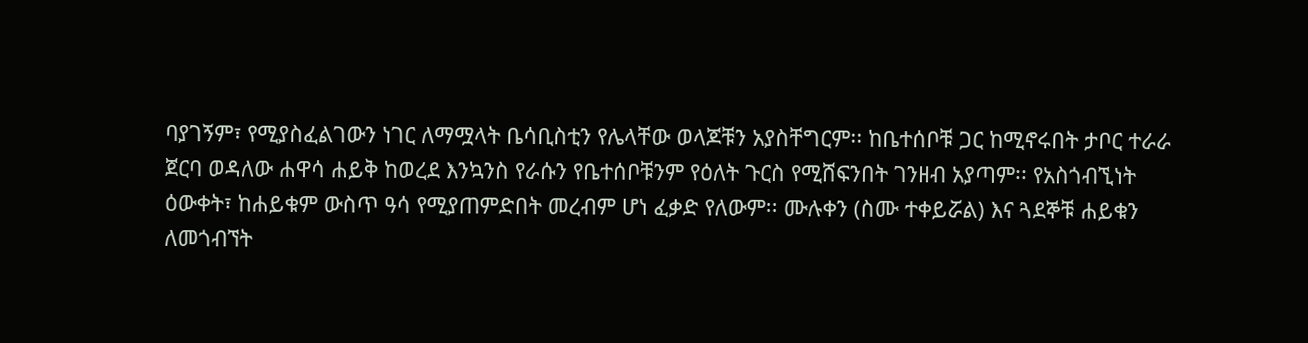ባያገኝም፣ የሚያስፈልገውን ነገር ለማሟላት ቤሳቢስቲን የሌላቸው ወላጆቹን አያስቸግርም፡፡ ከቤተሰቦቹ ጋር ከሚኖሩበት ታቦር ተራራ ጀርባ ወዳለው ሐዋሳ ሐይቅ ከወረደ እንኳንስ የራሱን የቤተሰቦቹንም የዕለት ጉርስ የሚሸፍንበት ገንዘብ አያጣም፡፡ የአስጎብኚነት ዕውቀት፣ ከሐይቁም ውስጥ ዓሳ የሚያጠምድበት መረብም ሆነ ፈቃድ የለውም፡፡ ሙሉቀን (ስሙ ተቀይሯል) እና ጓደኞቹ ሐይቁን ለመጎብኘት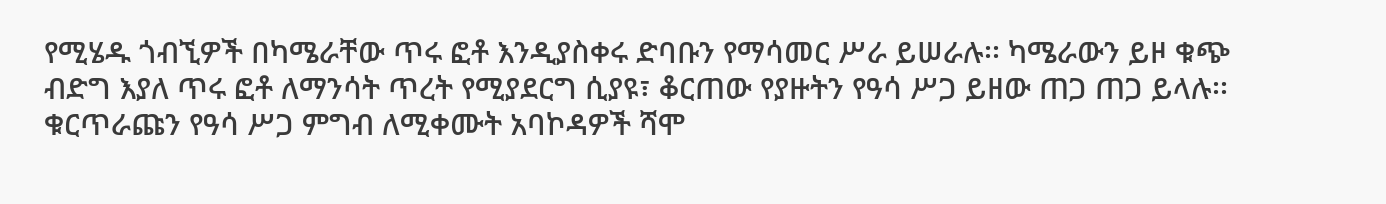የሚሄዱ ጎብኚዎች በካሜራቸው ጥሩ ፎቶ እንዲያስቀሩ ድባቡን የማሳመር ሥራ ይሠራሉ፡፡ ካሜራውን ይዞ ቁጭ ብድግ እያለ ጥሩ ፎቶ ለማንሳት ጥረት የሚያደርግ ሲያዩ፣ ቆርጠው የያዙትን የዓሳ ሥጋ ይዘው ጠጋ ጠጋ ይላሉ፡፡ ቁርጥራጩን የዓሳ ሥጋ ምግብ ለሚቀሙት አባኮዳዎች ሻሞ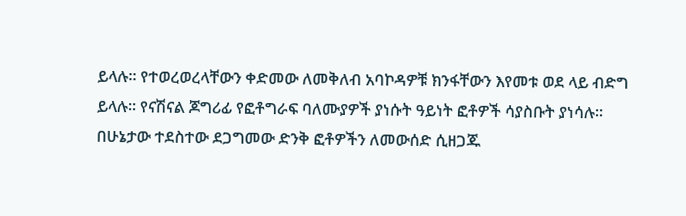ይላሉ፡፡ የተወረወረላቸውን ቀድመው ለመቅለብ አባኮዳዎቹ ክንፋቸውን እየመቱ ወደ ላይ ብድግ ይላሉ፡፡ የናሽናል ጆግሪፊ የፎቶግራፍ ባለሙያዎች ያነሱት ዓይነት ፎቶዎች ሳያስቡት ያነሳሉ፡፡ በሁኔታው ተደስተው ደጋግመው ድንቅ ፎቶዎችን ለመውሰድ ሲዘጋጁ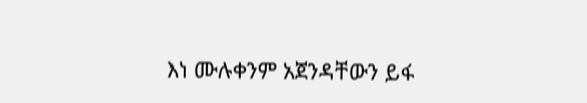እነ ሙሉቀንም አጀንዳቸውን ይፋ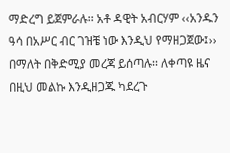ማድረግ ይጀምራሉ፡፡ አቶ ዳዊት አብርሃም ‹‹አንዱን ዓሳ በአሥር ብር ገዝቼ ነው እንዲህ የማዘጋጀው፤›› በማለት በቅድሚያ መረጃ ይሰጣሉ፡፡ ለቀጣዩ ዜና በዚህ መልኩ እንዲዘጋጁ ካደረጉ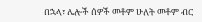በኋላ፣ ሌሎች ሰዎች መቶም ሁለት መቶም ብር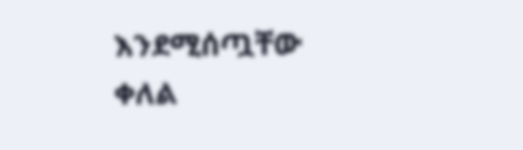እንደሚሰጧቸው ቀለል